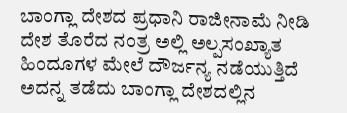ಬಾಂಗ್ಲಾ ದೇಶದ ಪ್ರಧಾನಿ ರಾಜೀನಾಮೆ ನೀಡಿ ದೇಶ ತೊರೆದ ನಂತ್ರ ಅಲ್ಲಿ ಅಲ್ಪಸಂಖ್ಯಾತ ಹಿಂದೂಗಳ ಮೇಲೆ ದೌರ್ಜನ್ಯ ನಡೆಯುತ್ತಿದೆ ಅದನ್ನ ತಡೆದು ಬಾಂಗ್ಲಾ ದೇಶದಲ್ಲಿನ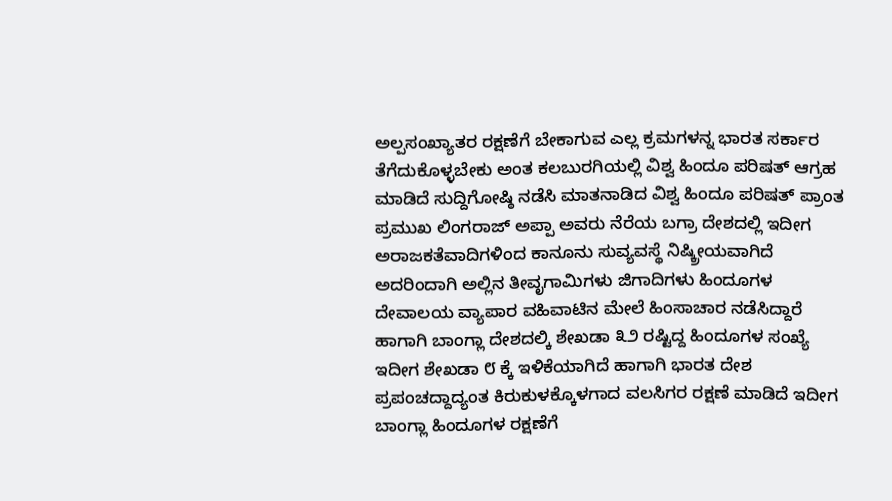ಅಲ್ಪಸಂಖ್ಯಾತರ ರಕ್ಷಣೆಗೆ ಬೇಕಾಗುವ ಎಲ್ಲ ಕ್ರಮಗಳನ್ನ ಭಾರತ ಸರ್ಕಾರ ತೆಗೆದುಕೊಳ್ಳಬೇಕು ಅಂತ ಕಲಬುರಗಿಯಲ್ಲಿ ವಿಶ್ವ ಹಿಂದೂ ಪರಿಷತ್ ಆಗ್ರಹ ಮಾಡಿದೆ ಸುದ್ದಿಗೋಷ್ಠಿ ನಡೆಸಿ ಮಾತನಾಡಿದ ವಿಶ್ವ ಹಿಂದೂ ಪರಿಷತ್ ಪ್ರಾಂತ ಪ್ರಮುಖ ಲಿಂಗರಾಜ್ ಅಪ್ಪಾ ಅವರು ನೆರೆಯ ಬಗ್ರಾ ದೇಶದಲ್ಲಿ ಇದೀಗ ಅರಾಜಕತೆವಾದಿಗಳಿಂದ ಕಾನೂನು ಸುವ್ಯವಸ್ಥೆ ನಿಷ್ಕ್ರೀಯವಾಗಿದೆ ಅದರಿಂದಾಗಿ ಅಲ್ಲಿನ ತೀವೃಗಾಮಿಗಳು ಜಿಗಾದಿಗಳು ಹಿಂದೂಗಳ ದೇವಾಲಯ ವ್ಯಾಪಾರ ವಹಿವಾಟಿನ ಮೇಲೆ ಹಿಂಸಾಚಾರ ನಡೆಸಿದ್ದಾರೆ ಹಾಗಾಗಿ ಬಾಂಗ್ಲಾ ದೇಶದಲ್ಕಿ ಶೇಖಡಾ ೩೨ ರಷ್ಟಿದ್ದ ಹಿಂದೂಗಳ ಸಂಖ್ಯೆ ಇದೀಗ ಶೇಖಡಾ ೮ ಕ್ಕೆ ಇಳಿಕೆಯಾಗಿದೆ ಹಾಗಾಗಿ ಭಾರತ ದೇಶ ಪ್ರಪಂಚದ್ದಾದ್ಯಂತ ಕಿರುಕುಳಕ್ಕೊಳಗಾದ ವಲಸಿಗರ ರಕ್ಷಣೆ ಮಾಡಿದೆ ಇದೀಗ ಬಾಂಗ್ಲಾ ಹಿಂದೂಗಳ ರಕ್ಷಣೆಗೆ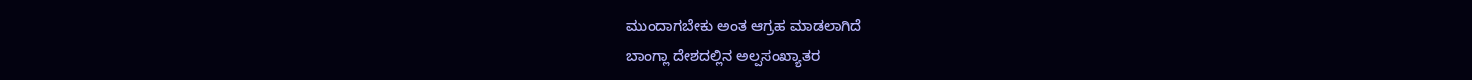ಮುಂದಾಗಬೇಕು ಅಂತ ಆಗ್ರಹ ಮಾಡಲಾಗಿದೆ
ಬಾಂಗ್ಲಾ ದೇಶದಲ್ಲಿನ ಅಲ್ಪಸಂಖ್ಯಾತರ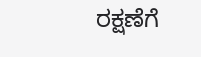ರಕ್ಷಣೆಗೆ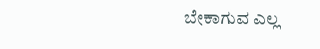ಬೇಕಾಗುವ ಎಲ್ಲ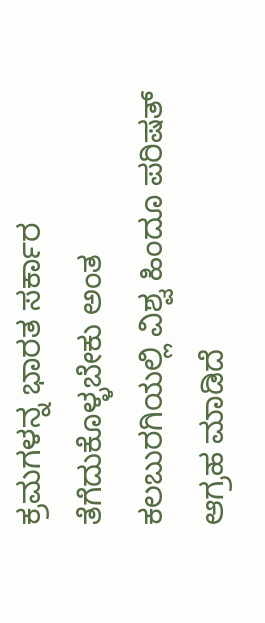ಕ್ರಮಗಳನ್ನ ಭಾರತ ಸರ್ಕಾರ ತೆಗೆದುಕೊಳ್ಳಬೇಕು ಅಂತ ಕಲಬುರಗಿಯಲ್ಲಿ ವಿಶ್ವ ಹಿಂದೂ ಪರಿಷತ್ ಆಗ್ರಹ ಮಾಡಿದೆ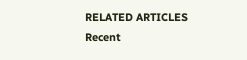RELATED ARTICLES
Recent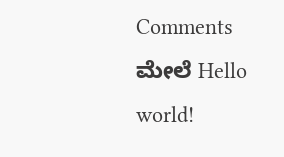Comments
ಮೇಲೆ Hello world!